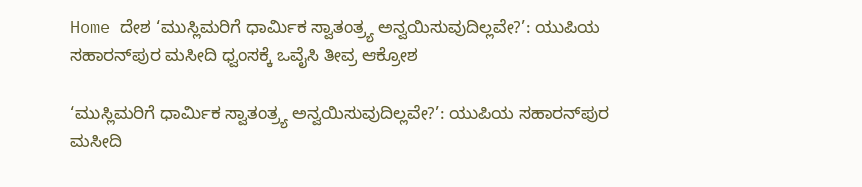Home ದೇಶ ‘ಮುಸ್ಲಿಮರಿಗೆ ಧಾರ್ಮಿಕ ಸ್ವಾತಂತ್ರ್ಯ ಅನ್ವಯಿಸುವುದಿಲ್ಲವೇ?’: ಯುಪಿಯ ಸಹಾರನ್‌ಪುರ ಮಸೀದಿ ಧ್ವಂಸಕ್ಕೆ ಒವೈಸಿ ತೀವ್ರ ಆಕ್ರೋಶ

‘ಮುಸ್ಲಿಮರಿಗೆ ಧಾರ್ಮಿಕ ಸ್ವಾತಂತ್ರ್ಯ ಅನ್ವಯಿಸುವುದಿಲ್ಲವೇ?’: ಯುಪಿಯ ಸಹಾರನ್‌ಪುರ ಮಸೀದಿ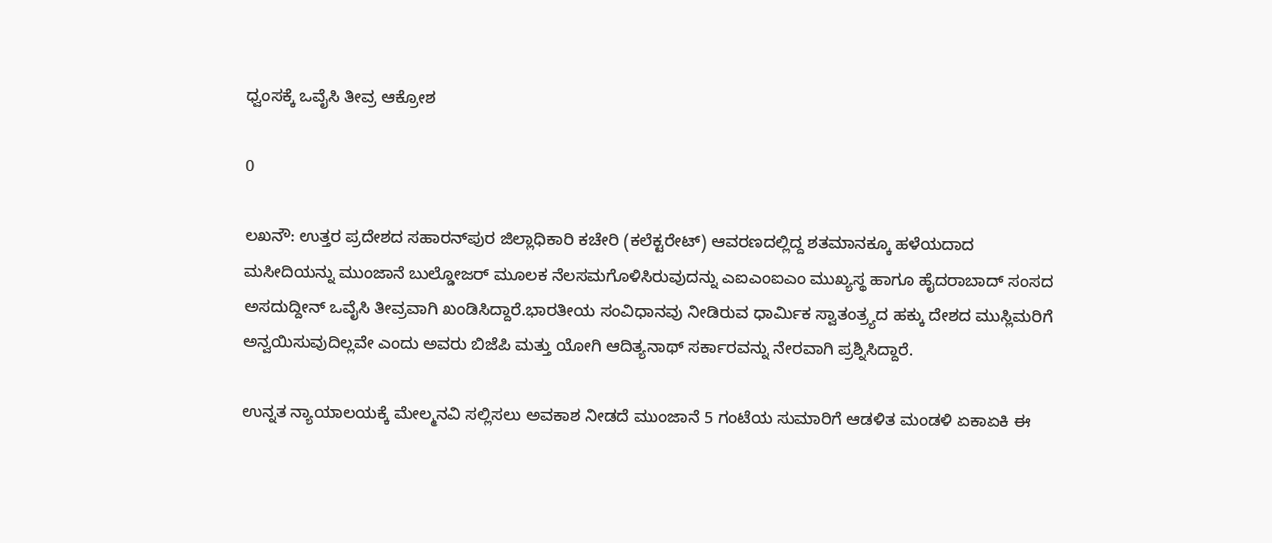ಧ್ವಂಸಕ್ಕೆ ಒವೈಸಿ ತೀವ್ರ ಆಕ್ರೋಶ

0

ಲಖನೌ: ಉತ್ತರ ಪ್ರದೇಶದ ಸಹಾರನ್‌ಪುರ ಜಿಲ್ಲಾಧಿಕಾರಿ ಕಚೇರಿ (ಕಲೆಕ್ಟರೇಟ್) ಆವರಣದಲ್ಲಿದ್ದ ಶತಮಾನಕ್ಕೂ ಹಳೆಯದಾದ ಮಸೀದಿಯನ್ನು ಮುಂಜಾನೆ ಬುಲ್ಡೋಜರ್ ಮೂಲಕ ನೆಲಸಮಗೊಳಿಸಿರುವುದನ್ನು ಎಐಎಂಐಎಂ ಮುಖ್ಯಸ್ಥ ಹಾಗೂ ಹೈದರಾಬಾದ್ ಸಂಸದ ಅಸದುದ್ದೀನ್ ಒವೈಸಿ ತೀವ್ರವಾಗಿ ಖಂಡಿಸಿದ್ದಾರೆ.ಭಾರತೀಯ ಸಂವಿಧಾನವು ನೀಡಿರುವ ಧಾರ್ಮಿಕ ಸ್ವಾತಂತ್ರ್ಯದ ಹಕ್ಕು ದೇಶದ ಮುಸ್ಲಿಮರಿಗೆ ಅನ್ವಯಿಸುವುದಿಲ್ಲವೇ ಎಂದು ಅವರು ಬಿಜೆಪಿ ಮತ್ತು ಯೋಗಿ ಆದಿತ್ಯನಾಥ್ ಸರ್ಕಾರವನ್ನು ನೇರವಾಗಿ ಪ್ರಶ್ನಿಸಿದ್ದಾರೆ.

ಉನ್ನತ ನ್ಯಾಯಾಲಯಕ್ಕೆ ಮೇಲ್ಮನವಿ ಸಲ್ಲಿಸಲು ಅವಕಾಶ ನೀಡದೆ ಮುಂಜಾನೆ 5 ಗಂಟೆಯ ಸುಮಾರಿಗೆ ಆಡಳಿತ ಮಂಡಳಿ ಏಕಾಏಕಿ ಈ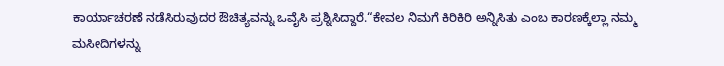ಕಾರ್ಯಾಚರಣೆ ನಡೆಸಿರುವುದರ ಔಚಿತ್ಯವನ್ನು ಒವೈಸಿ ಪ್ರಶ್ನಿಸಿದ್ದಾರೆ.“ಕೇವಲ ನಿಮಗೆ ಕಿರಿಕಿರಿ ಅನ್ನಿಸಿತು ಎಂಬ ಕಾರಣಕ್ಕೆಲ್ಲಾ ನಮ್ಮ ಮಸೀದಿಗಳನ್ನು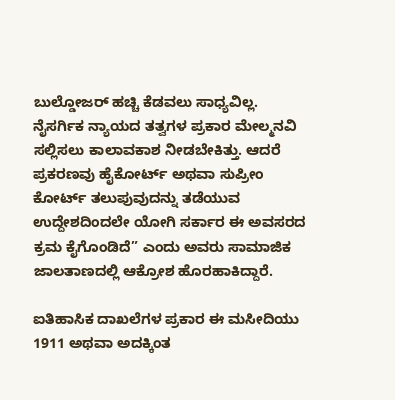ಬುಲ್ಡೋಜರ್ ಹಚ್ಚಿ ಕೆಡವಲು ಸಾಧ್ಯವಿಲ್ಲ. ನೈಸರ್ಗಿಕ ನ್ಯಾಯದ ತತ್ವಗಳ ಪ್ರಕಾರ ಮೇಲ್ಮನವಿ ಸಲ್ಲಿಸಲು ಕಾಲಾವಕಾಶ ನೀಡಬೇಕಿತ್ತು. ಆದರೆ ಪ್ರಕರಣವು ಹೈಕೋರ್ಟ್ ಅಥವಾ ಸುಪ್ರೀಂ ಕೋರ್ಟ್ ತಲುಪುವುದನ್ನು ತಡೆಯುವ ಉದ್ದೇಶದಿಂದಲೇ ಯೋಗಿ ಸರ್ಕಾರ ಈ ಅವಸರದ ಕ್ರಮ ಕೈಗೊಂಡಿದೆ” ಎಂದು ಅವರು ಸಾಮಾಜಿಕ ಜಾಲತಾಣದಲ್ಲಿ ಆಕ್ರೋಶ ಹೊರಹಾಕಿದ್ದಾರೆ.

ಐತಿಹಾಸಿಕ ದಾಖಲೆಗಳ ಪ್ರಕಾರ ಈ ಮಸೀದಿಯು 1911 ಅಥವಾ ಅದಕ್ಕಿಂತ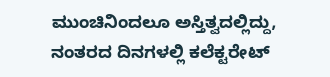ಮುಂಚಿನಿಂದಲೂ ಅಸ್ತಿತ್ವದಲ್ಲಿದ್ದು, ನಂತರದ ದಿನಗಳಲ್ಲಿ ಕಲೆಕ್ಟರೇಟ್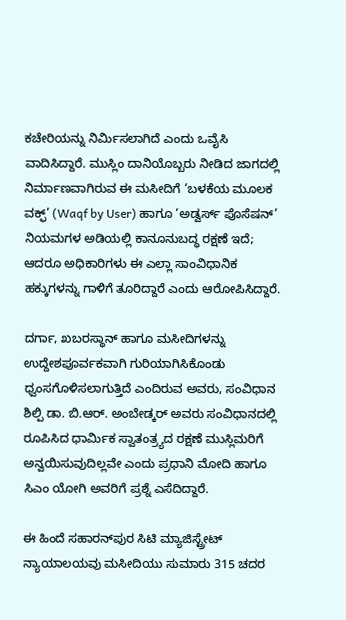ಕಚೇರಿಯನ್ನು ನಿರ್ಮಿಸಲಾಗಿದೆ ಎಂದು ಒವೈಸಿ ವಾದಿಸಿದ್ದಾರೆ. ಮುಸ್ಲಿಂ ದಾನಿಯೊಬ್ಬರು ನೀಡಿದ ಜಾಗದಲ್ಲಿ ನಿರ್ಮಾಣವಾಗಿರುವ ಈ ಮಸೀದಿಗೆ ‘ಬಳಕೆಯ ಮೂಲಕ ವಕ್ಫ್’ (Waqf by User) ಹಾಗೂ ‘ಅಡ್ವರ್ಸ್ ಪೊಸೆಷನ್’ ನಿಯಮಗಳ ಅಡಿಯಲ್ಲಿ ಕಾನೂನುಬದ್ಧ ರಕ್ಷಣೆ ಇದೆ; ಆದರೂ ಅಧಿಕಾರಿಗಳು ಈ ಎಲ್ಲಾ ಸಾಂವಿಧಾನಿಕ ಹಕ್ಕುಗಳನ್ನು ಗಾಳಿಗೆ ತೂರಿದ್ದಾರೆ ಎಂದು ಆರೋಪಿಸಿದ್ದಾರೆ.

ದರ್ಗಾ, ಖಬರಸ್ಥಾನ್ ಹಾಗೂ ಮಸೀದಿಗಳನ್ನು ಉದ್ದೇಶಪೂರ್ವಕವಾಗಿ ಗುರಿಯಾಗಿಸಿಕೊಂಡು ಧ್ವಂಸಗೊಳಿಸಲಾಗುತ್ತಿದೆ ಎಂದಿರುವ ಅವರು, ಸಂವಿಧಾನ ಶಿಲ್ಪಿ ಡಾ. ಬಿ.ಆರ್. ಅಂಬೇಡ್ಕರ್ ಅವರು ಸಂವಿಧಾನದಲ್ಲಿ ರೂಪಿಸಿದ ಧಾರ್ಮಿಕ ಸ್ವಾತಂತ್ರ್ಯದ ರಕ್ಷಣೆ ಮುಸ್ಲಿಮರಿಗೆ ಅನ್ವಯಿಸುವುದಿಲ್ಲವೇ ಎಂದು ಪ್ರಧಾನಿ ಮೋದಿ ಹಾಗೂ ಸಿಎಂ ಯೋಗಿ ಅವರಿಗೆ ಪ್ರಶ್ನೆ ಎಸೆದಿದ್ದಾರೆ.

ಈ ಹಿಂದೆ ಸಹಾರನ್‌ಪುರ ಸಿಟಿ ಮ್ಯಾಜಿಸ್ಟ್ರೇಟ್ ನ್ಯಾಯಾಲಯವು ಮಸೀದಿಯು ಸುಮಾರು 315 ಚದರ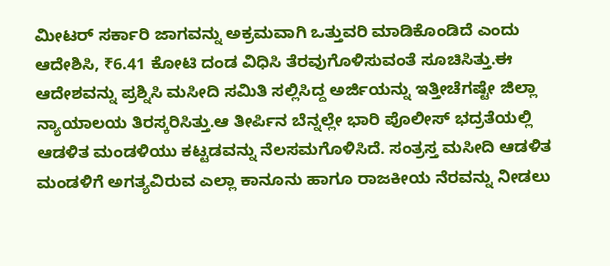ಮೀಟರ್ ಸರ್ಕಾರಿ ಜಾಗವನ್ನು ಅಕ್ರಮವಾಗಿ ಒತ್ತುವರಿ ಮಾಡಿಕೊಂಡಿದೆ ಎಂದು ಆದೇಶಿಸಿ, ₹6.41 ಕೋಟಿ ದಂಡ ವಿಧಿಸಿ ತೆರವುಗೊಳಿಸುವಂತೆ ಸೂಚಿಸಿತ್ತು.ಈ ಆದೇಶವನ್ನು ಪ್ರಶ್ನಿಸಿ ಮಸೀದಿ ಸಮಿತಿ ಸಲ್ಲಿಸಿದ್ದ ಅರ್ಜಿಯನ್ನು ಇತ್ತೀಚೆಗಷ್ಟೇ ಜಿಲ್ಲಾ ನ್ಯಾಯಾಲಯ ತಿರಸ್ಕರಿಸಿತ್ತು.ಆ ತೀರ್ಪಿನ ಬೆನ್ನಲ್ಲೇ ಭಾರಿ ಪೊಲೀಸ್ ಭದ್ರತೆಯಲ್ಲಿ ಆಡಳಿತ ಮಂಡಳಿಯು ಕಟ್ಟಡವನ್ನು ನೆಲಸಮಗೊಳಿಸಿದೆ. ಸಂತ್ರಸ್ತ ಮಸೀದಿ ಆಡಳಿತ ಮಂಡಳಿಗೆ ಅಗತ್ಯವಿರುವ ಎಲ್ಲಾ ಕಾನೂನು ಹಾಗೂ ರಾಜಕೀಯ ನೆರವನ್ನು ನೀಡಲು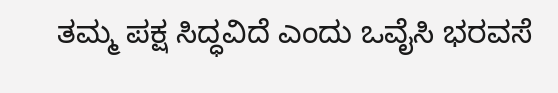ತಮ್ಮ ಪಕ್ಷ ಸಿದ್ಧವಿದೆ ಎಂದು ಒವೈಸಿ ಭರವಸೆ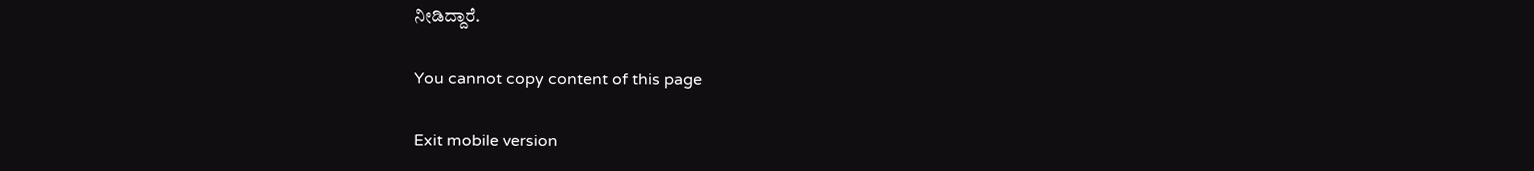ನೀಡಿದ್ದಾರೆ.

You cannot copy content of this page

Exit mobile version